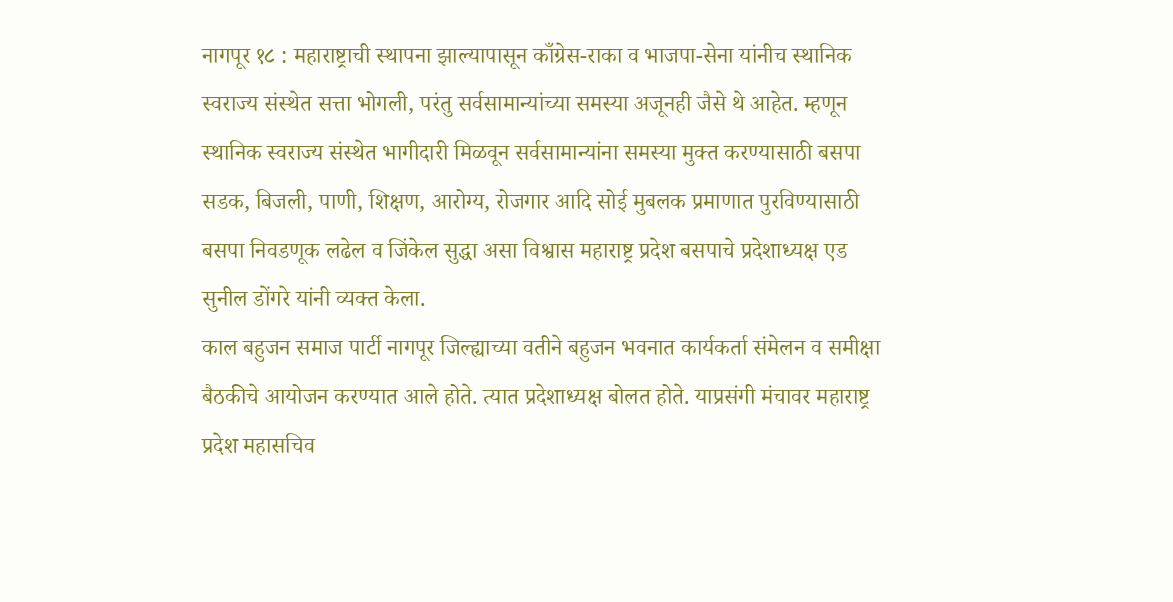नागपूर १८ : महाराष्ट्राची स्थापना झाल्यापासून काँग्रेस-राका व भाजपा-सेना यांनीच स्थानिक स्वराज्य संस्थेत सत्ता भोगली, परंतु सर्वसामान्यांच्या समस्या अजूनही जैसे थे आहेत. म्हणून स्थानिक स्वराज्य संस्थेत भागीदारी मिळवून सर्वसामान्यांना समस्या मुक्त करण्यासाठी बसपा सडक, बिजली, पाणी, शिक्षण, आरोग्य, रोजगार आदि सोई मुबलक प्रमाणात पुरविण्यासाठी बसपा निवडणूक लढेल व जिंकेल सुद्धा असा विश्वास महाराष्ट्र प्रदेश बसपाचे प्रदेशाध्यक्ष एड सुनील डोंगरे यांनी व्यक्त केला.
काल बहुजन समाज पार्टी नागपूर जिल्ह्याच्या वतीने बहुजन भवनात कार्यकर्ता संमेलन व समीक्षा बैठकीचे आयोजन करण्यात आले होते. त्यात प्रदेशाध्यक्ष बोलत होते. याप्रसंगी मंचावर महाराष्ट्र प्रदेश महासचिव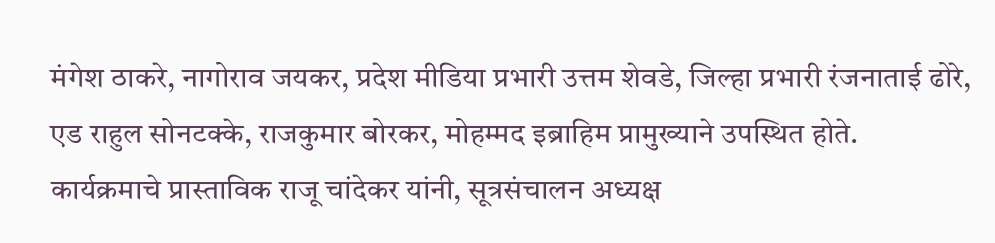मंगेश ठाकरे, नागोराव जयकर, प्रदेश मीडिया प्रभारी उत्तम शेवडे, जिल्हा प्रभारी रंजनाताई ढोरे, एड राहुल सोनटक्के, राजकुमार बोरकर, मोहम्मद इब्राहिम प्रामुख्याने उपस्थित होते.
कार्यक्रमाचे प्रास्ताविक राजू चांदेकर यांनी, सूत्रसंचालन अध्यक्ष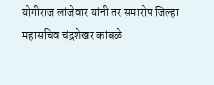योगीराज लांजेवार यांनी तर समारोप जिल्हा महासचिव चंद्रशेखर कांबळे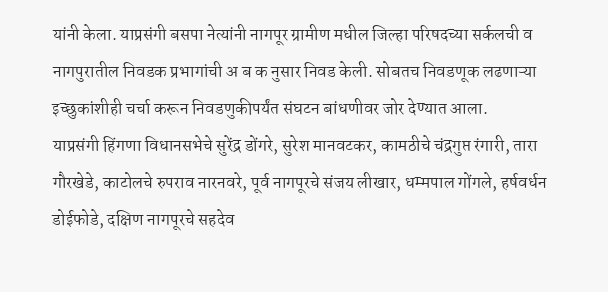यांनी केला. याप्रसंगी बसपा नेत्यांनी नागपूर ग्रामीण मधील जिल्हा परिषदच्या सर्कलची व नागपुरातील निवडक प्रभागांची अ ब क नुसार निवड केली. सोबतच निवडणूक लढणाऱ्या इच्छुकांशीही चर्चा करून निवडणुकीपर्यंत संघटन बांधणीवर जोर देण्यात आला.
याप्रसंगी हिंगणा विधानसभेचे सुरेंद्र डोंगरे, सुरेश मानवटकर, कामठीचे चंद्रगुप्त रंगारी, तारा गौरखेडे, काटोलचे रुपराव नारनवरे, पूर्व नागपूरचे संजय लीखार, धम्मपाल गोंगले, हर्षवर्धन डोईफोडे, दक्षिण नागपूरचे सहदेव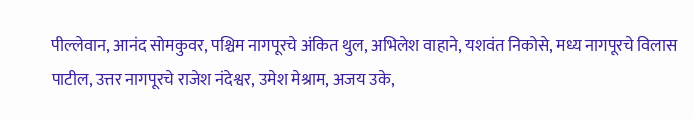पील्लेवान, आनंद सोमकुवर, पश्चिम नागपूरचे अंकित थुल, अभिलेश वाहाने, यशवंत निकोसे, मध्य नागपूरचे विलास पाटील, उत्तर नागपूरचे राजेश नंदेश्वर, उमेश मेश्राम, अजय उके,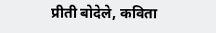प्रीती बोदेले, कविता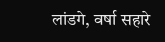लांडगे, वर्षा सहारे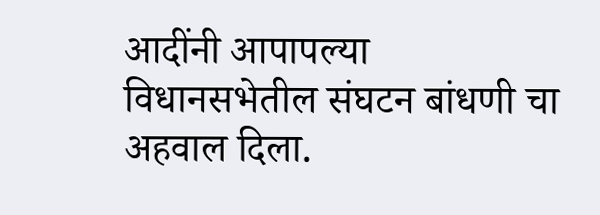आदींनी आपापल्या विधानसभेतील संघटन बांधणी चा अहवाल दिला.